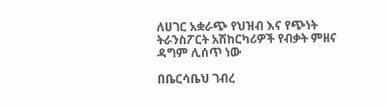ለሀገር አቋራጭ የህዝብ እና የጭነት ትራንስፖርት አሽከርካሪዎች የብቃት ምዘና ዳግም ሊሰጥ ነው

በቤርሳቤህ ገብረ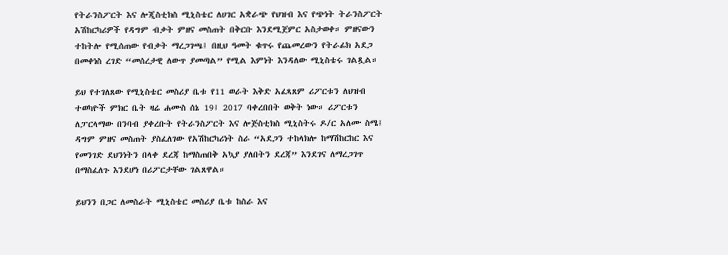የትራንስፖርት እና ሎጂስቲክስ ሚኒስቴር ለሀገር አቋራጭ የህዝብ እና የጭነት ትራንስፖርት አሽከርካሪዎች የዳግም ብቃት ምዘና መስጠት በቅርቡ እንደሚጀምር አስታወቀ። ምዘናውን ተከትሎ የሚሰጠው የብቃት ማረጋገጫ፤ በዚህ ዓመት ቁጥሩ የጨመረውን የትራፊክ አደጋ በመቀነስ ረገድ “መሰረታዊ ለውጥ ያመጣል” የሚል እምነት እንዳለው ሚኒስቴሩ ገልጿል።

ይህ የተገለጸው የሚኒስቴር መስሪያ ቤቱ የ11 ወራት እቅድ አፈጻጸም ሪፖርቱን ለህዝብ ተወካዮች ምክር ቤት ዛሬ ሐሙስ ሰኔ 19፤ 2017 ባቀረበበት ወቅት ነው። ሪፖርቱን ለፓርላማው በንባብ ያቀረቡት የትራንስፖርት እና ሎጅስቲክስ ሚኒስትሩ ዶ/ር አለሙ ስሜ፤ ዳግም ምዘና መስጠት ያስፈለገው የአሽከርካሪነት ስራ “አደጋን ተከላክሎ ከማሽከርከር እና የመንገድ ደህንነትን በላቀ ደረጃ ከማስጠበቅ አኳያ ያለበትን ደረጃ” እንደገና ለማረጋገጥ በማስፈለጉ እንደሆነ በሪፖርታቸው ገልጸዋል።

ይህንን በጋር ለመስራት ሚኒስቴር መስሪያ ቤቱ ከስራ እና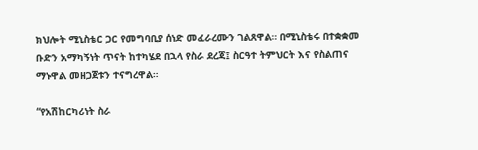ክህሎት ሚኒስቴር ጋር የመግባቢያ ሰነድ መፈራረሙን ገልጸዋል። በሚኒስቴሩ በተቋቋመ ቡድን አማካኝነት ጥናት ከተካሄደ በኋላ የስራ ደረጃ፤ ስርዓተ ትምህርት እና የስልጠና ማኑዋል መዘጋጀቱን ተናግረዋል።

“የአሽከርካሪነት ስራ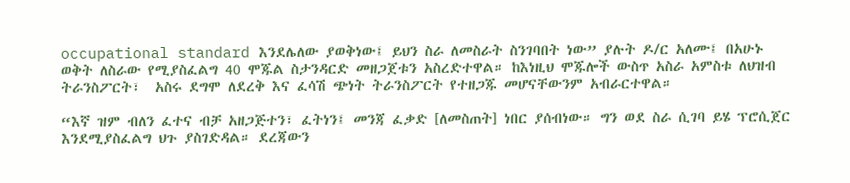occupational standard እንደሌለው ያወቅነው፤ ይህን ስራ ለመስራት ስንገባበት ነው” ያሉት ዶ/ር አለሙ፤ በአሁኑ ወቅት ለስራው የሚያስፈልግ 40 ሞጁል ስታንዳርድ መዘጋጀቱን አስረድተዋል። ከእነዚህ ሞጁሎች ውስጥ አስራ አምስቱ ለህዝብ ትራንስፖርት፣  አስሩ ደግሞ ለደረቅ እና ፈሳሽ ጭነት ትራንስፖርት የተዘጋጁ መሆናቸውንም አብራርተዋል።

“እኛ ዝም ብለን ፈተና ብቻ አዘጋጅተን፣ ፈትነን፤ መንጃ ፈቃድ [ለመስጠት] ነበር ያሰብነው። ግን ወደ ስራ ሲገባ ይሄ ፕሮሲጀር እንደሚያስፈልግ ህጉ ያስገድዳል። ደረጃውን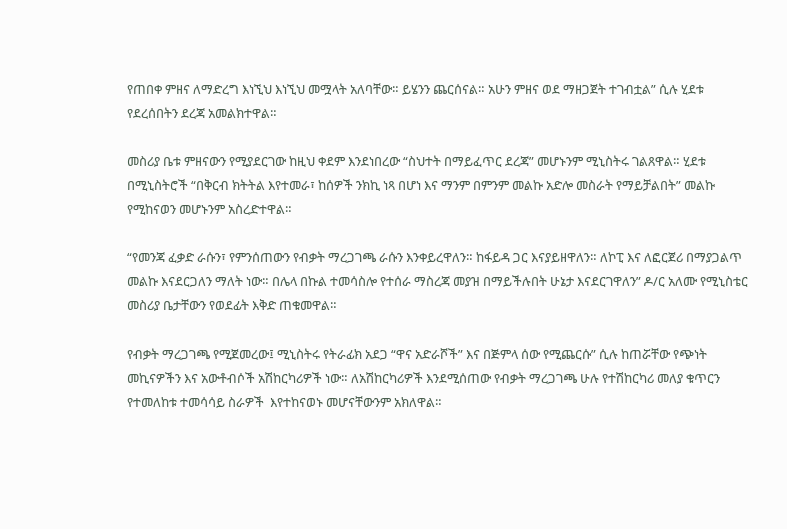የጠበቀ ምዘና ለማድረግ እነኚህ እነኚህ መሟላት አለባቸው። ይሄንን ጨርሰናል። አሁን ምዘና ወደ ማዘጋጀት ተገብቷል” ሲሉ ሂደቱ የደረሰበትን ደረጃ አመልክተዋል።

መስሪያ ቤቱ ምዘናውን የሚያደርገው ከዚህ ቀደም እንደነበረው “ስህተት በማይፈጥር ደረጃ” መሆኑንም ሚኒስትሩ ገልጸዋል። ሂደቱ በሚኒስትሮች “በቅርብ ክትትል እየተመራ፣ ከሰዎች ንክኪ ነጻ በሆነ እና ማንም በምንም መልኩ አድሎ መስራት የማይቻልበት” መልኩ የሚከናወን መሆኑንም አስረድተዋል።

“የመንጃ ፈቃድ ራሱን፣ የምንሰጠውን የብቃት ማረጋገጫ ራሱን እንቀይረዋለን። ከፋይዳ ጋር እናያይዘዋለን። ለኮፒ እና ለፎርጀሪ በማያጋልጥ መልኩ እናደርጋለን ማለት ነው። በሌላ በኩል ተመሳስሎ የተሰራ ማስረጃ መያዝ በማይችሉበት ሁኔታ እናደርገዋለን” ዶ/ር አለሙ የሚኒስቴር መስሪያ ቤታቸውን የወደፊት እቅድ ጠቁመዋል።

የብቃት ማረጋገጫ የሚጀመረው፤ ሚኒስትሩ የትራፊክ አደጋ “ዋና አድራሾች” እና በጅምላ ሰው የሚጨርሱ” ሲሉ ከጠሯቸው የጭነት መኪናዎችን እና አውቶብሶች አሽከርካሪዎች ነው። ለአሽከርካሪዎች እንደሚሰጠው የብቃት ማረጋገጫ ሁሉ የተሽከርካሪ መለያ ቁጥርን የተመለከቱ ተመሳሳይ ስራዎች  እየተከናወኑ መሆናቸውንም አክለዋል።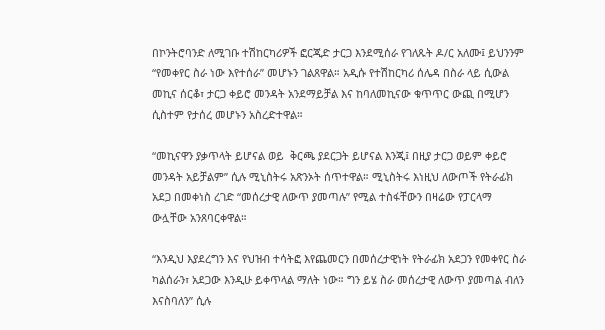በኮንትሮባንድ ለሚገቡ ተሽከርካሪዎች ፎርጂድ ታርጋ እንደሚሰራ የገለጹት ዶ/ር አለሙ፤ ይህንንም “የመቀየር ስራ ነው እየተሰራ” መሆኑን ገልጸዋል። አዲሱ የተሽከርካሪ ሰሌዳ በስራ ላይ ሲውል መኪና ሰርቆ፣ ታርጋ ቀይሮ መንዳት አንደማይቻል እና ከባለመኪናው ቁጥጥር ውጪ በሚሆን ሲስተም የታሰረ መሆኑን አስረድተዋል።

“መኪናዋን ያቃጥላት ይሆናል ወይ  ቅርጫ ያደርጋት ይሆናል እንጂ፤ በዚያ ታርጋ ወይም ቀይሮ መንዳት አይቻልም” ሲሉ ሚኒስትሩ አጽንኦት ሰጥተዋል። ሚኒስትሩ እነዚህ ለውጦች የትራፊክ አደጋ በመቀነስ ረገድ “መሰረታዊ ለውጥ ያመጣሉ” የሚል ተስፋቸውን በዛሬው የፓርላማ ውሏቸው አንጸባርቀዋል።

“እንዲህ እያደረግን እና የህዝብ ተሳትፎ እየጨመርን በመሰረታዊነት የትራፊክ አደጋን የመቀየር ስራ ካልሰራን፣ አደጋው እንዲሁ ይቀጥላል ማለት ነው። ግን ይሄ ስራ መሰረታዊ ለውጥ ያመጣል ብለን እናስባለን” ሲሉ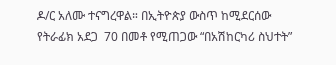ዶ/ር አለሙ ተናግረዋል። በኢትዮጵያ ውስጥ ከሚደርሰው የትራፊክ አደጋ  70 በመቶ የሚጠጋው “በአሽከርካሪ ስህተት”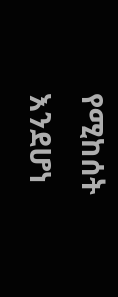የሚከሰት እንደሆነ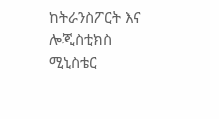ከትራንስፖርት እና ሎጂስቲክስ ሚኒስቴር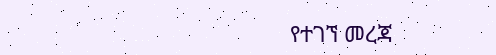የተገኘ መረጃ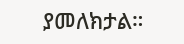ያመለክታል።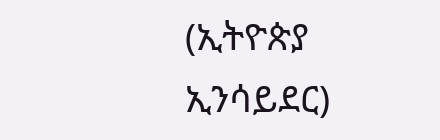(ኢትዮጵያ ኢንሳይደር)